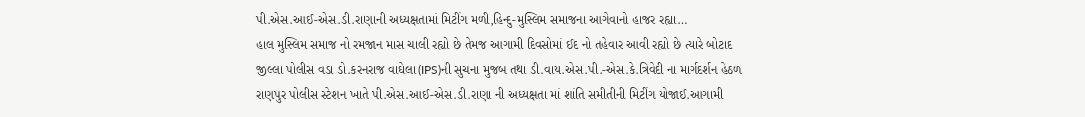પી.એસ.આઈ-એસ.ડી.રાણાની અધ્યક્ષતામાં મિટીંગ મળી,હિન્દુ-મુસ્લિમ સમાજના આગેવાનો હાજર રહ્યા…
હાલ મુસ્લિમ સમાજ નો રમજાન માસ ચાલી રહ્યો છે તેમજ આગામી દિવસોમાં ઈદ નો તહેવાર આવી રહ્યો છે ત્યારે બોટાદ જીલ્લા પોલીસ વડા ડો.કરનરાજ વાઘેલા(IPS)ની સુચના મુજબ તથા ડી.વાય.એસ.પી.-એસ.કે.ત્રિવેદી ના માર્ગદર્શન હેઠળ રાણપુર પોલીસ સ્ટેશન ખાતે પી.એસ.આઈ-એસ.ડી.રાણા ની અધ્યક્ષતા માં શાંતિ સમીતીની મિટીંગ યોજાઈ.આગામી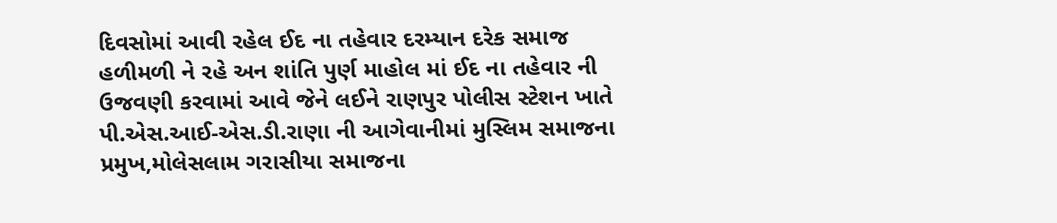દિવસોમાં આવી રહેલ ઈદ ના તહેવાર દરમ્યાન દરેક સમાજ હળીમળી ને રહે અન શાંતિ પુર્ણ માહોલ માં ઈદ ના તહેવાર ની ઉજવણી કરવામાં આવે જેને લઈને રાણપુર પોલીસ સ્ટેશન ખાતે પી.એસ.આઈ-એસ.ડી.રાણા ની આગેવાનીમાં મુસ્લિમ સમાજના પ્રમુખ,મોલેસલામ ગરાસીયા સમાજના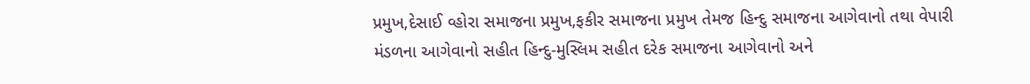પ્રમુખ,દેસાઈ વ્હોરા સમાજના પ્રમુખ,ફકીર સમાજના પ્રમુખ તેમજ હિન્દુ સમાજના આગેવાનો તથા વેપારી મંડળના આગેવાનો સહીત હિન્દુ-મુસ્લિમ સહીત દરેક સમાજના આગેવાનો અને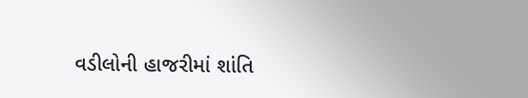વડીલોની હાજરીમાં શાંતિ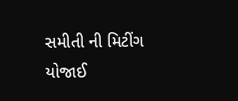સમીતી ની મિટીંગ યોજાઈ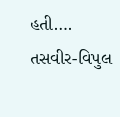હતી….
તસવીર-વિપુલ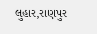લુહાર,રાણપુર